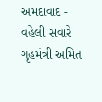અમદાવાદ - વહેલી સવારે ગૃહમંત્રી અમિત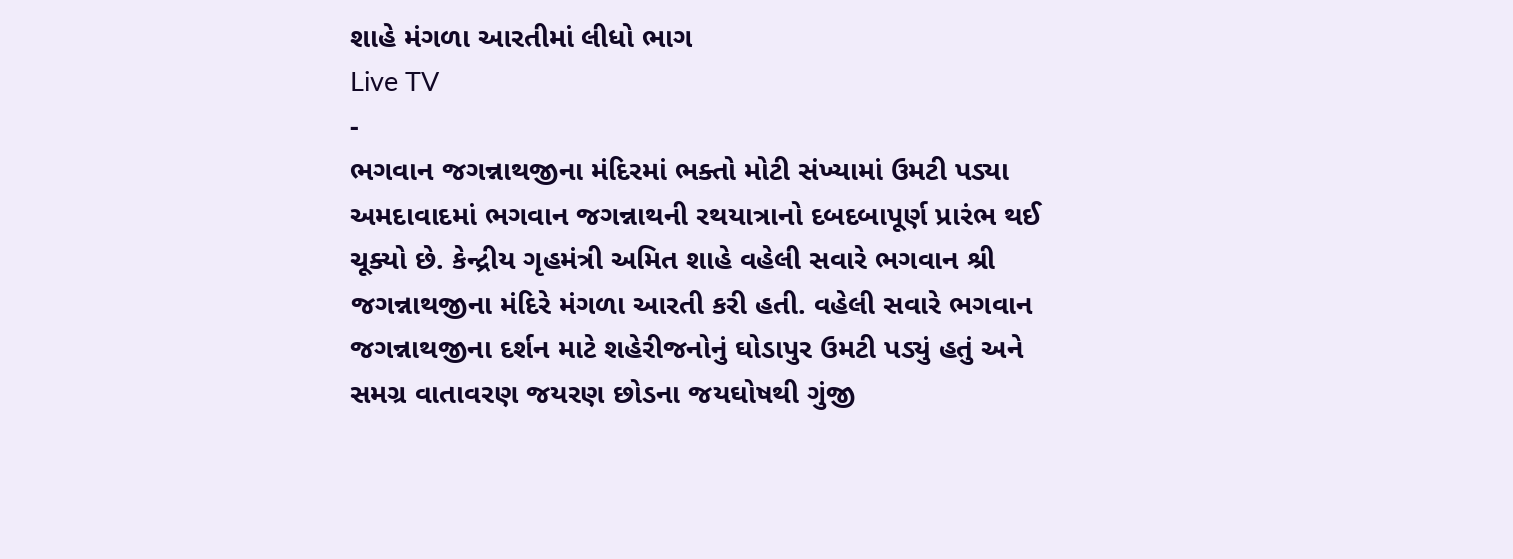શાહે મંગળા આરતીમાં લીધો ભાગ
Live TV
-
ભગવાન જગન્નાથજીના મંદિરમાં ભક્તો મોટી સંખ્યામાં ઉમટી પડ્યા
અમદાવાદમાં ભગવાન જગન્નાથની રથયાત્રાનો દબદબાપૂર્ણ પ્રારંભ થઈ ચૂક્યો છે. કેન્દ્રીય ગૃહમંત્રી અમિત શાહે વહેલી સવારે ભગવાન શ્રી જગન્નાથજીના મંદિરે મંગળા આરતી કરી હતી. વહેલી સવારે ભગવાન જગન્નાથજીના દર્શન માટે શહેરીજનોનું ઘોડાપુર ઉમટી પડ્યું હતું અને સમગ્ર વાતાવરણ જયરણ છોડના જયઘોષથી ગુંજી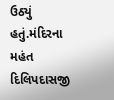ઉઠ્યું હતું.મંદિરના મહંત દિલિપદાસજી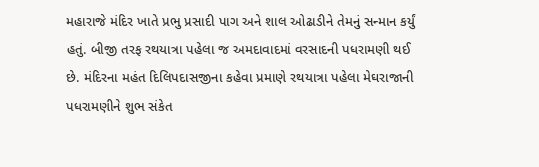મહારાજે મંદિર ખાતે પ્રભુ પ્રસાદી પાગ અને શાલ ઓઢાડીને તેમનું સન્માન કર્યું હતું. બીજી તરફ રથયાત્રા પહેલા જ અમદાવાદમાં વરસાદની પધરામણી થઈ છે. મંદિરના મહંત દિલિપદાસજીના કહેવા પ્રમાણે રથયાત્રા પહેલા મેઘરાજાની પધરામણીને શુભ સંકેત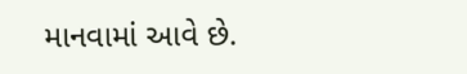માનવામાં આવે છે.